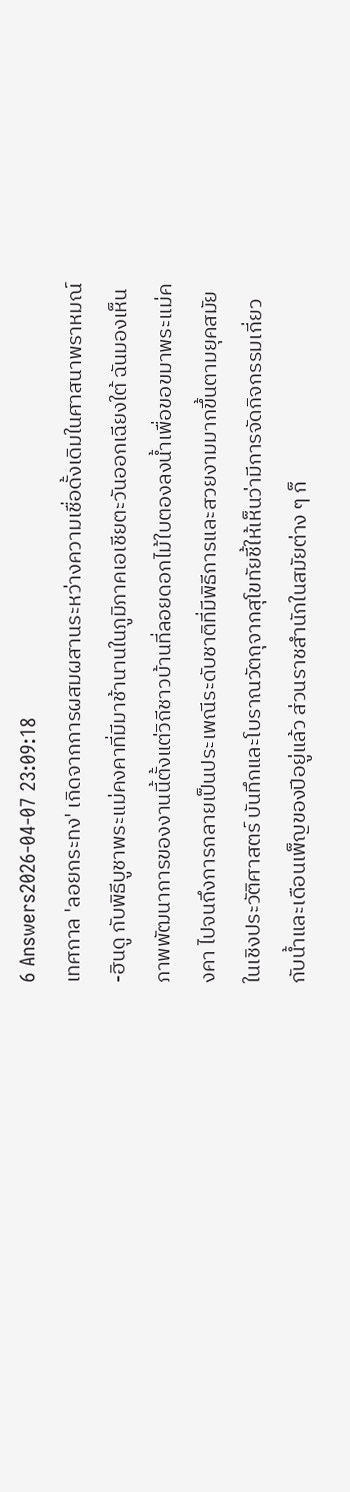6 Answers2026-04-07 23:09:18
เทศกาล 'ลอยกระทง' เกิดจากการผสมผสานระหว่างความเชื่อดั้งเดิมในศาสนาพราหมณ์-ฮินดู กับพิธีบูชาพระแม่คงคาที่มีมาช้านานในภูมิภาคเอเชียตะวันออกเฉียงใต้ ฉันมองเห็นภาพพัฒนาการของงานนี้ตั้งแต่วิถีชาวบ้านที่ลอยดอกไม้ใบตองลงน้ำเพื่อขอขมาพระแม่คงคา ไปจนถึงการกลายเป็นประเพณีระดับชาติที่มีพิธีการและสวยงามมากขึ้นตามยุคสมัย
ในเชิงประวัติศาสตร์ บันทึกและโบราณวัตถุจากสุโขทัยชี้ให้เห็นว่ามีการจัดกิจกรรมเกี่ยวกับน้ำและเดือนเพ็ญของปีอยู่แล้ว ส่วนราชสำนักในสมัยต่าง ๆ ก็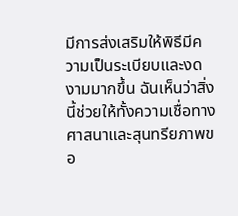มีการส่งเสริมให้พิธีมีความเป็นระเบียบและงดงามมากขึ้น ฉันเห็นว่าสิ่งนี้ช่วยให้ทั้งความเชื่อทางศาสนาและสุนทรียภาพขอ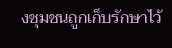งชุมชนถูกเก็บรักษาไว้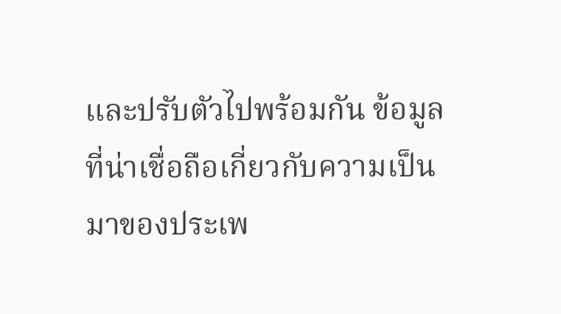และปรับตัวไปพร้อมกัน ข้อมูลที่น่าเชื่อถือเกี่ยวกับความเป็นมาของประเพ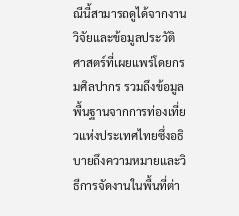ณีนี้สามารถดูได้จากงานวิจัยและข้อมูลประวัติศาสตร์ที่เผยแพร่โดยกรมศิลปากร รวมถึงข้อมูลพื้นฐานจากการท่องเที่ยวแห่งประเทศไทยซึ่งอธิบายถึงความหมายและวิธีการจัดงานในพื้นที่ต่า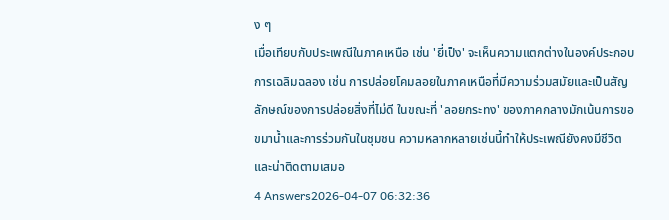ง ๆ
เมื่อเทียบกับประเพณีในภาคเหนือ เช่น 'ยี่เป็ง' จะเห็นความแตกต่างในองค์ประกอบการเฉลิมฉลอง เช่น การปล่อยโคมลอยในภาคเหนือที่มีความร่วมสมัยและเป็นสัญลักษณ์ของการปล่อยสิ่งที่ไม่ดี ในขณะที่ 'ลอยกระทง' ของภาคกลางมักเน้นการขอขมาน้ำและการร่วมกันในชุมชน ความหลากหลายเช่นนี้ทำให้ประเพณียังคงมีชีวิตและน่าติดตามเสมอ
4 Answers2026-04-07 06:32:36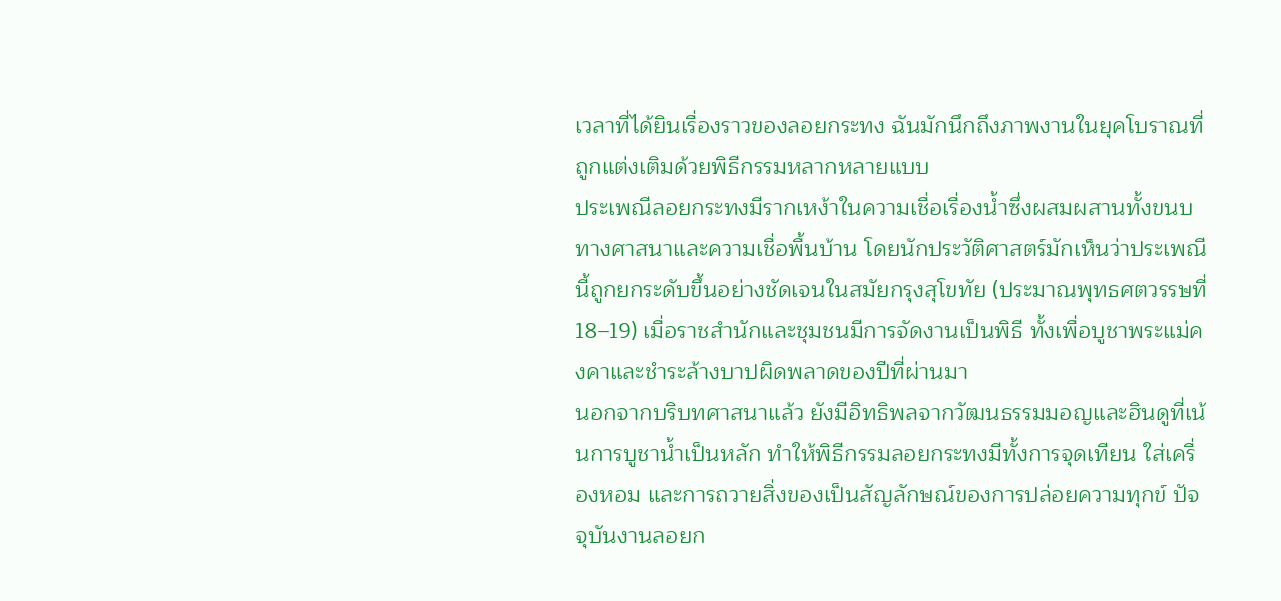เวลาที่ได้ยินเรื่องราวของลอยกระทง ฉันมักนึกถึงภาพงานในยุคโบราณที่ถูกแต่งเติมด้วยพิธีกรรมหลากหลายแบบ
ประเพณีลอยกระทงมีรากเหง้าในความเชื่อเรื่องน้ำซึ่งผสมผสานทั้งขนบทางศาสนาและความเชื่อพื้นบ้าน โดยนักประวัติศาสตร์มักเห็นว่าประเพณีนี้ถูกยกระดับขึ้นอย่างชัดเจนในสมัยกรุงสุโขทัย (ประมาณพุทธศตวรรษที่ 18–19) เมื่อราชสำนักและชุมชนมีการจัดงานเป็นพิธี ทั้งเพื่อบูชาพระแม่คงคาและชำระล้างบาปผิดพลาดของปีที่ผ่านมา
นอกจากบริบทศาสนาแล้ว ยังมีอิทธิพลจากวัฒนธรรมมอญและฮินดูที่เน้นการบูชาน้ำเป็นหลัก ทำให้พิธีกรรมลอยกระทงมีทั้งการจุดเทียน ใส่เครื่องหอม และการถวายสิ่งของเป็นสัญลักษณ์ของการปล่อยความทุกข์ ปัจจุบันงานลอยก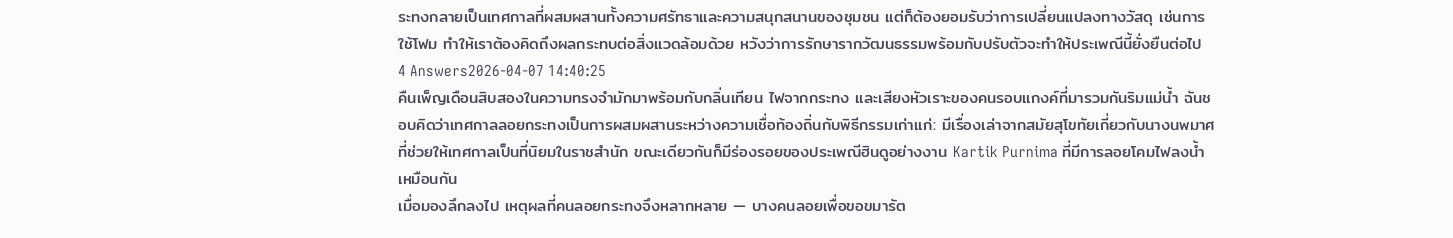ระทงกลายเป็นเทศกาลที่ผสมผสานทั้งความศรัทธาและความสนุกสนานของชุมชน แต่ก็ต้องยอมรับว่าการเปลี่ยนแปลงทางวัสดุ เช่นการใช้โฟม ทำให้เราต้องคิดถึงผลกระทบต่อสิ่งแวดล้อมด้วย หวังว่าการรักษารากวัฒนธรรมพร้อมกับปรับตัวจะทำให้ประเพณีนี้ยั่งยืนต่อไป
4 Answers2026-04-07 14:40:25
คืนเพ็ญเดือนสิบสองในความทรงจำมักมาพร้อมกับกลิ่นเทียน ไฟจากกระทง และเสียงหัวเราะของคนรอบแกงค์ที่มารวมกันริมแม่น้ำ ฉันชอบคิดว่าเทศกาลลอยกระทงเป็นการผสมผสานระหว่างความเชื่อท้องถิ่นกับพิธีกรรมเก่าแก่: มีเรื่องเล่าจากสมัยสุโขทัยเกี่ยวกับนางนพมาศที่ช่วยให้เทศกาลเป็นที่นิยมในราชสำนัก ขณะเดียวกันก็มีร่องรอยของประเพณีฮินดูอย่างงาน Kartik Purnima ที่มีการลอยโคมไฟลงน้ำเหมือนกัน
เมื่อมองลึกลงไป เหตุผลที่คนลอยกระทงจึงหลากหลาย — บางคนลอยเพื่อขอขมารัต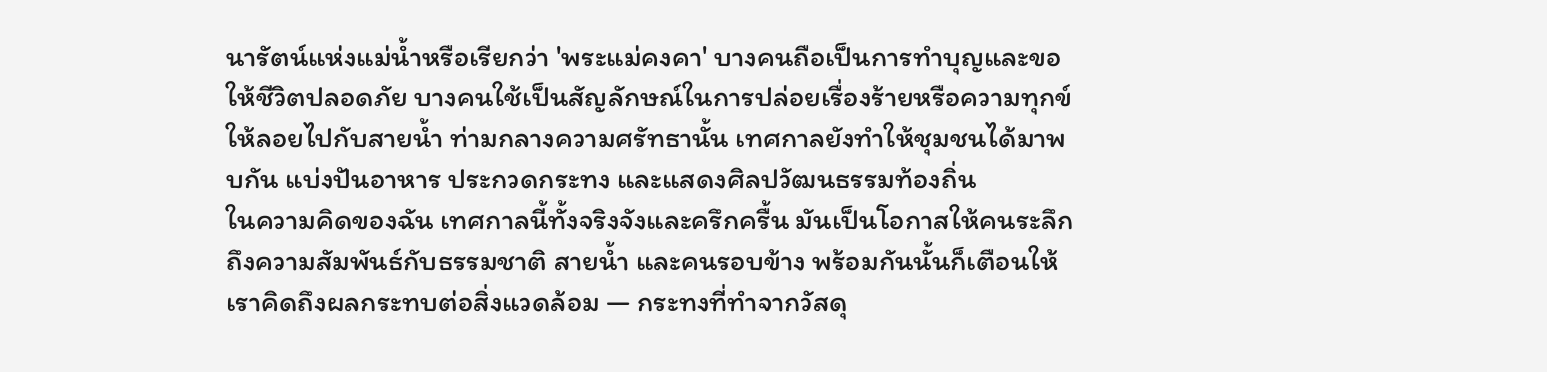นารัตน์แห่งแม่น้ำหรือเรียกว่า 'พระแม่คงคา' บางคนถือเป็นการทำบุญและขอให้ชีวิตปลอดภัย บางคนใช้เป็นสัญลักษณ์ในการปล่อยเรื่องร้ายหรือความทุกข์ให้ลอยไปกับสายน้ำ ท่ามกลางความศรัทธานั้น เทศกาลยังทำให้ชุมชนได้มาพบกัน แบ่งปันอาหาร ประกวดกระทง และแสดงศิลปวัฒนธรรมท้องถิ่น
ในความคิดของฉัน เทศกาลนี้ทั้งจริงจังและครึกครื้น มันเป็นโอกาสให้คนระลึกถึงความสัมพันธ์กับธรรมชาติ สายน้ำ และคนรอบข้าง พร้อมกันนั้นก็เตือนให้เราคิดถึงผลกระทบต่อสิ่งแวดล้อม — กระทงที่ทำจากวัสดุ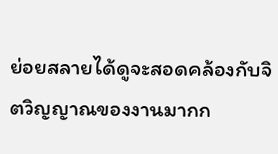ย่อยสลายได้ดูจะสอดคล้องกับจิตวิญญาณของงานมากก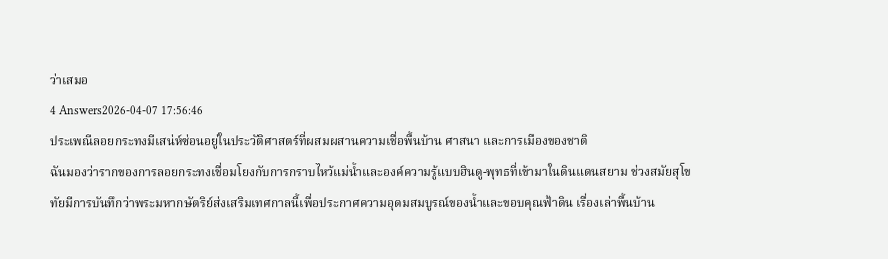ว่าเสมอ
4 Answers2026-04-07 17:56:46
ประเพณีลอยกระทงมีเสน่ห์ซ่อนอยู่ในประวัติศาสตร์ที่ผสมผสานความเชื่อพื้นบ้าน ศาสนา และการเมืองของชาติ
ฉันมองว่ารากของการลอยกระทงเชื่อมโยงกับการกราบไหว้แม่น้ำและองค์ความรู้แบบฮินดู-พุทธที่เข้ามาในดินแดนสยาม ช่วงสมัยสุโขทัยมีการบันทึกว่าพระมหากษัตริย์ส่งเสริมเทศกาลนี้เพื่อประกาศความอุดมสมบูรณ์ของน้ำและขอบคุณฟ้าดิน เรื่องเล่าพื้นบ้าน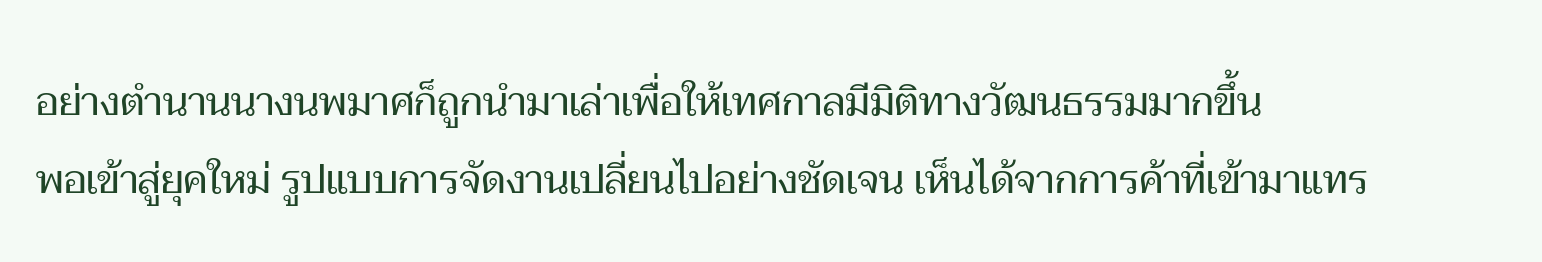อย่างตำนานนางนพมาศก็ถูกนำมาเล่าเพื่อให้เทศกาลมีมิติทางวัฒนธรรมมากขึ้น
พอเข้าสู่ยุคใหม่ รูปแบบการจัดงานเปลี่ยนไปอย่างชัดเจน เห็นได้จากการค้าที่เข้ามาแทร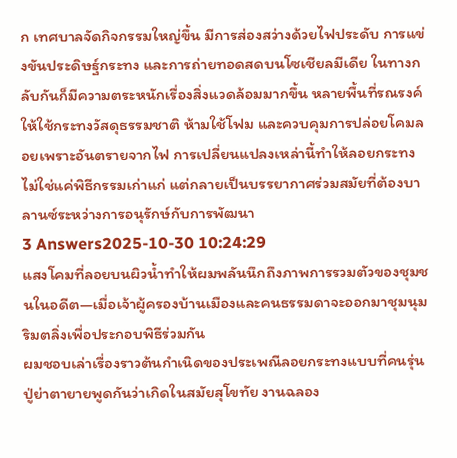ก เทศบาลจัดกิจกรรมใหญ่ขึ้น มีการส่องสว่างด้วยไฟประดับ การแข่งขันประดิษฐ์กระทง และการถ่ายทอดสดบนโซเชียลมีเดีย ในทางกลับกันก็มีความตระหนักเรื่องสิ่งแวดล้อมมากขึ้น หลายพื้นที่รณรงค์ให้ใช้กระทงวัสดุธรรมชาติ ห้ามใช้โฟม และควบคุมการปล่อยโคมลอยเพราะอันตรายจากไฟ การเปลี่ยนแปลงเหล่านี้ทำให้ลอยกระทงไม่ใช่แค่พิธีกรรมเก่าแก่ แต่กลายเป็นบรรยากาศร่วมสมัยที่ต้องบาลานซ์ระหว่างการอนุรักษ์กับการพัฒนา
3 Answers2025-10-30 10:24:29
แสงโคมที่ลอยบนผิวน้ำทำให้ผมพลันนึกถึงภาพการรวมตัวของชุมชนในอดีต—เมื่อเจ้าผู้ครองบ้านเมืองและคนธรรมดาจะออกมาชุมนุมริมตลิ่งเพื่อประกอบพิธีร่วมกัน
ผมชอบเล่าเรื่องราวต้นกำเนิดของประเพณีลอยกระทงแบบที่คนรุ่นปู่ย่าตายายพูดกันว่าเกิดในสมัยสุโขทัย งานฉลอง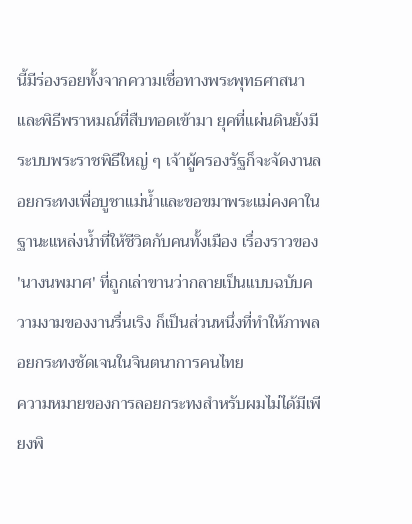นี้มีร่องรอยทั้งจากความเชื่อทางพระพุทธศาสนาและพิธีพราหมณ์ที่สืบทอดเข้ามา ยุคที่แผ่นดินยังมีระบบพระราชพิธีใหญ่ ๆ เจ้าผู้ครองรัฐก็จะจัดงานลอยกระทงเพื่อบูชาแม่น้ำและขอขมาพระแม่คงคาในฐานะแหล่งน้ำที่ให้ชีวิตกับคนทั้งเมือง เรื่องราวของ 'นางนพมาศ' ที่ถูกเล่าขานว่ากลายเป็นแบบฉบับความงามของงานรื่นเริง ก็เป็นส่วนหนึ่งที่ทำให้ภาพลอยกระทงชัดเจนในจินตนาการคนไทย
ความหมายของการลอยกระทงสำหรับผมไม่ได้มีเพียงพิ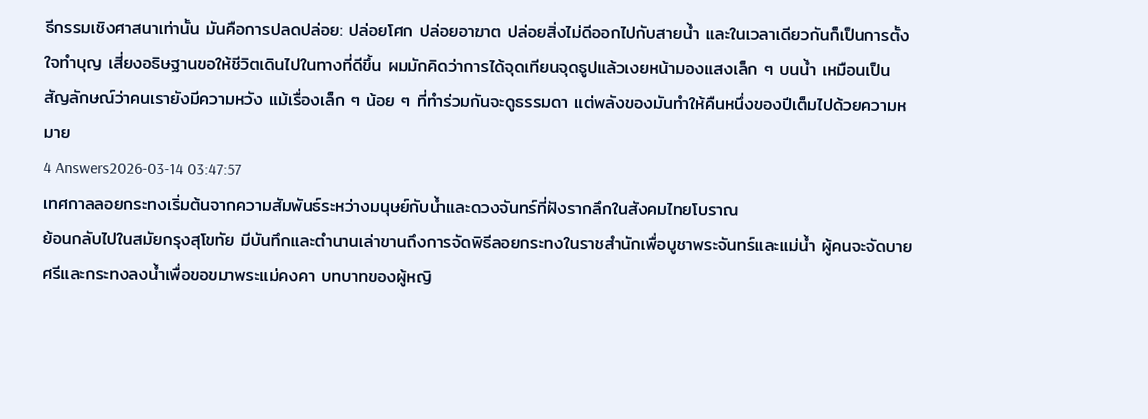ธีกรรมเชิงศาสนาเท่านั้น มันคือการปลดปล่อย: ปล่อยโศก ปล่อยอาฆาต ปล่อยสิ่งไม่ดีออกไปกับสายน้ำ และในเวลาเดียวกันก็เป็นการตั้งใจทำบุญ เสี่ยงอธิษฐานขอให้ชีวิตเดินไปในทางที่ดีขึ้น ผมมักคิดว่าการได้จุดเทียนจุดธูปแล้วเงยหน้ามองแสงเล็ก ๆ บนนํ้า เหมือนเป็นสัญลักษณ์ว่าคนเรายังมีความหวัง แม้เรื่องเล็ก ๆ น้อย ๆ ที่ทำร่วมกันจะดูธรรมดา แต่พลังของมันทำให้คืนหนึ่งของปีเต็มไปด้วยความหมาย
4 Answers2026-03-14 03:47:57
เทศกาลลอยกระทงเริ่มต้นจากความสัมพันธ์ระหว่างมนุษย์กับน้ำและดวงจันทร์ที่ฝังรากลึกในสังคมไทยโบราณ
ย้อนกลับไปในสมัยกรุงสุโขทัย มีบันทึกและตำนานเล่าขานถึงการจัดพิธีลอยกระทงในราชสำนักเพื่อบูชาพระจันทร์และแม่น้ำ ผู้คนจะจัดบายศรีและกระทงลงน้ำเพื่อขอขมาพระแม่คงคา บทบาทของผู้หญิ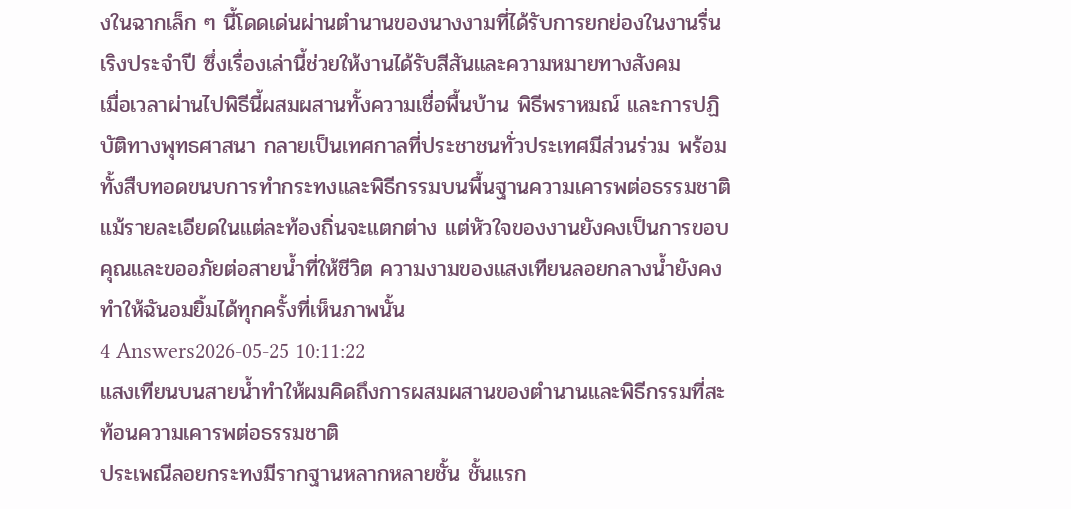งในฉากเล็ก ๆ นี้โดดเด่นผ่านตำนานของนางงามที่ได้รับการยกย่องในงานรื่นเริงประจำปี ซึ่งเรื่องเล่านี้ช่วยให้งานได้รับสีสันและความหมายทางสังคม
เมื่อเวลาผ่านไปพิธีนี้ผสมผสานทั้งความเชื่อพื้นบ้าน พิธีพราหมณ์ และการปฏิบัติทางพุทธศาสนา กลายเป็นเทศกาลที่ประชาชนทั่วประเทศมีส่วนร่วม พร้อมทั้งสืบทอดขนบการทำกระทงและพิธีกรรมบนพื้นฐานความเคารพต่อธรรมชาติ แม้รายละเอียดในแต่ละท้องถิ่นจะแตกต่าง แต่หัวใจของงานยังคงเป็นการขอบคุณและขออภัยต่อสายน้ำที่ให้ชีวิต ความงามของแสงเทียนลอยกลางน้ำยังคงทำให้ฉันอมยิ้มได้ทุกครั้งที่เห็นภาพนั้น
4 Answers2026-05-25 10:11:22
แสงเทียนบนสายน้ำทำให้ผมคิดถึงการผสมผสานของตำนานและพิธีกรรมที่สะท้อนความเคารพต่อธรรมชาติ
ประเพณีลอยกระทงมีรากฐานหลากหลายชั้น ชั้นแรก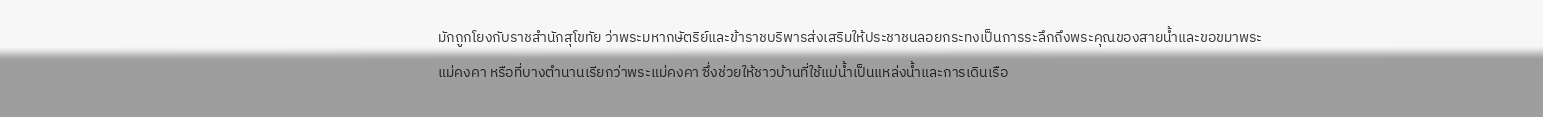มักถูกโยงกับราชสำนักสุโขทัย ว่าพระมหากษัตริย์และข้าราชบริพารส่งเสริมให้ประชาชนลอยกระทงเป็นการระลึกถึงพระคุณของสายน้ำและขอขมาพระแม่คงคา หรือที่บางตำนานเรียกว่าพระแม่คงคา ซึ่งช่วยให้ชาวบ้านที่ใช้แม่น้ำเป็นแหล่งน้ำและการเดินเรือ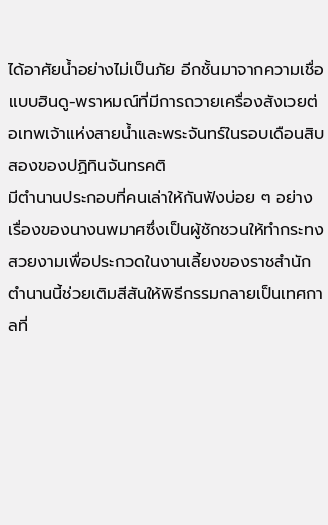ได้อาศัยน้ำอย่างไม่เป็นภัย อีกชั้นมาจากความเชื่อแบบฮินดู-พราหมณ์ที่มีการถวายเครื่องสังเวยต่อเทพเจ้าแห่งสายน้ำและพระจันทร์ในรอบเดือนสิบสองของปฏิทินจันทรคติ
มีตำนานประกอบที่คนเล่าให้กันฟังบ่อย ๆ อย่างเรื่องของนางนพมาศซึ่งเป็นผู้ชักชวนให้ทำกระทงสวยงามเพื่อประกวดในงานเลี้ยงของราชสำนัก ตำนานนี้ช่วยเติมสีสันให้พิธีกรรมกลายเป็นเทศกาลที่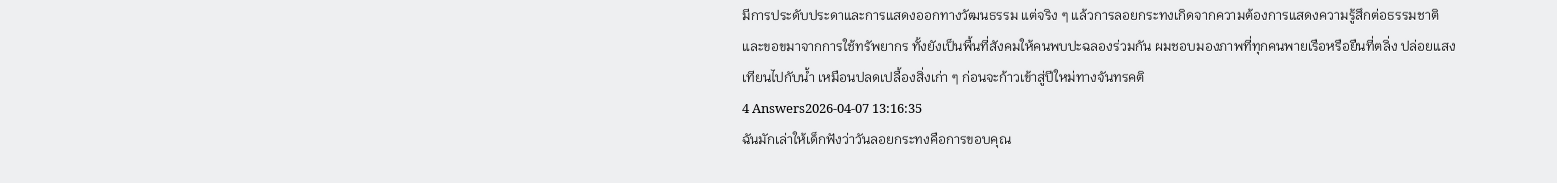มีการประดับประดาและการแสดงออกทางวัฒนธรรม แต่จริง ๆ แล้วการลอยกระทงเกิดจากความต้องการแสดงความรู้สึกต่อธรรมชาติและขอขมาจากการใช้ทรัพยากร ทั้งยังเป็นพื้นที่สังคมให้คนพบปะฉลองร่วมกัน ผมชอบมองภาพที่ทุกคนพายเรือหรือยืนที่ตลิ่ง ปล่อยแสงเทียนไปกับน้ำ เหมือนปลดเปลื้องสิ่งเก่า ๆ ก่อนจะก้าวเข้าสู่ปีใหม่ทางจันทรคติ
4 Answers2026-04-07 13:16:35
ฉันมักเล่าให้เด็กฟังว่าวันลอยกระทงคือการขอบคุณ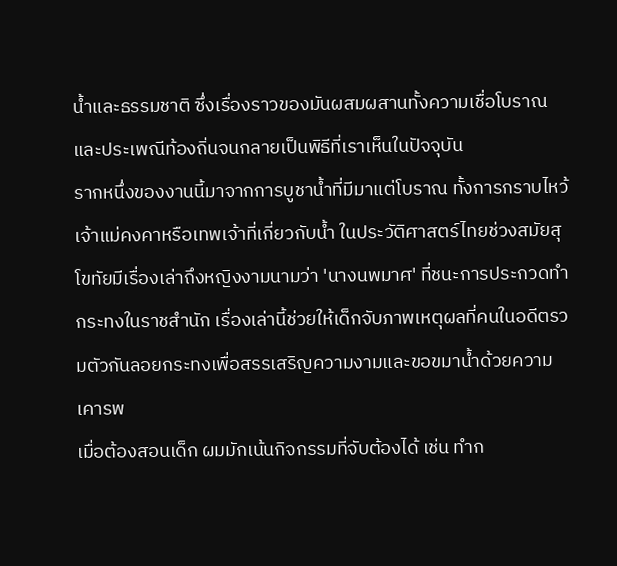น้ำและธรรมชาติ ซึ่งเรื่องราวของมันผสมผสานทั้งความเชื่อโบราณและประเพณีท้องถิ่นจนกลายเป็นพิธีที่เราเห็นในปัจจุบัน
รากหนึ่งของงานนี้มาจากการบูชาน้ำที่มีมาแต่โบราณ ทั้งการกราบไหว้เจ้าแม่คงคาหรือเทพเจ้าที่เกี่ยวกับน้ำ ในประวัติศาสตร์ไทยช่วงสมัยสุโขทัยมีเรื่องเล่าถึงหญิงงามนามว่า 'นางนพมาศ' ที่ชนะการประกวดทำกระทงในราชสำนัก เรื่องเล่านี้ช่วยให้เด็กจับภาพเหตุผลที่คนในอดีตรวมตัวกันลอยกระทงเพื่อสรรเสริญความงามและขอขมาน้ำด้วยความเคารพ
เมื่อต้องสอนเด็ก ผมมักเน้นกิจกรรมที่จับต้องได้ เช่น ทำก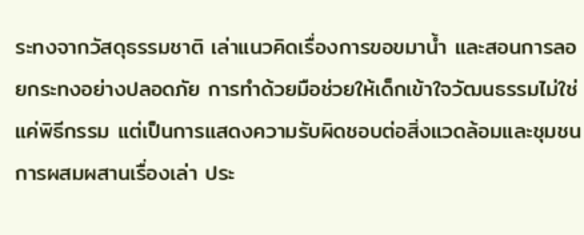ระทงจากวัสดุธรรมชาติ เล่าแนวคิดเรื่องการขอขมาน้ำ และสอนการลอยกระทงอย่างปลอดภัย การทำด้วยมือช่วยให้เด็กเข้าใจวัฒนธรรมไม่ใช่แค่พิธีกรรม แต่เป็นการแสดงความรับผิดชอบต่อสิ่งแวดล้อมและชุมชน การผสมผสานเรื่องเล่า ประ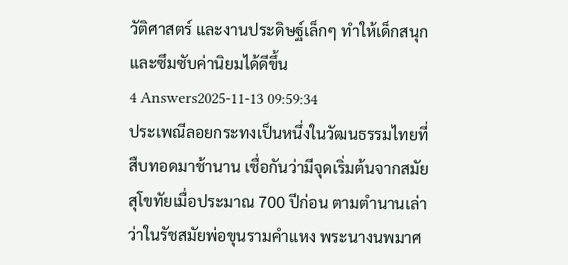วัติศาสตร์ และงานประดิษฐ์เล็กๆ ทำให้เด็กสนุกและซึมซับค่านิยมได้ดีขึ้น
4 Answers2025-11-13 09:59:34
ประเพณีลอยกระทงเป็นหนึ่งในวัฒนธรรมไทยที่สืบทอดมาช้านาน เชื่อกันว่ามีจุดเริ่มต้นจากสมัยสุโขทัยเมื่อประมาณ 700 ปีก่อน ตามตำนานเล่าว่าในรัชสมัยพ่อขุนรามคำแหง พระนางนพมาศ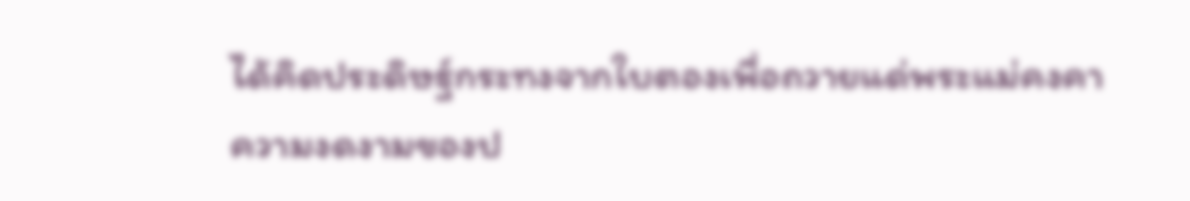ได้คิดประดิษฐ์กระทงจากใบตองเพื่อถวายแด่พระแม่คงคา
ความงดงามของป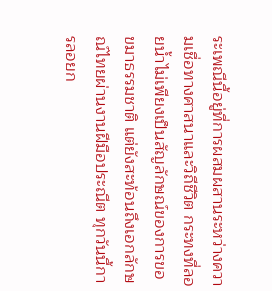ระเพณีนี้อยู่ที่การผสมผสานระหว่างความเชื่อทางศาสนาและวิถีชีวิต กระทงที่ลอยน้ำไม่เพียงเป็นสัญลักษณ์ของการขอขมาธรรมชาติ แต่ยังสะท้อนถึงเอกลักษณ์ไทยผ่านงานฝีมือประณีต ทุกวันนี้การลอยก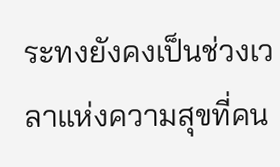ระทงยังคงเป็นช่วงเวลาแห่งความสุขที่คน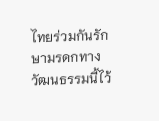ไทยร่วมกันรักษามรดกทางวัฒนธรรมนี้ไว้